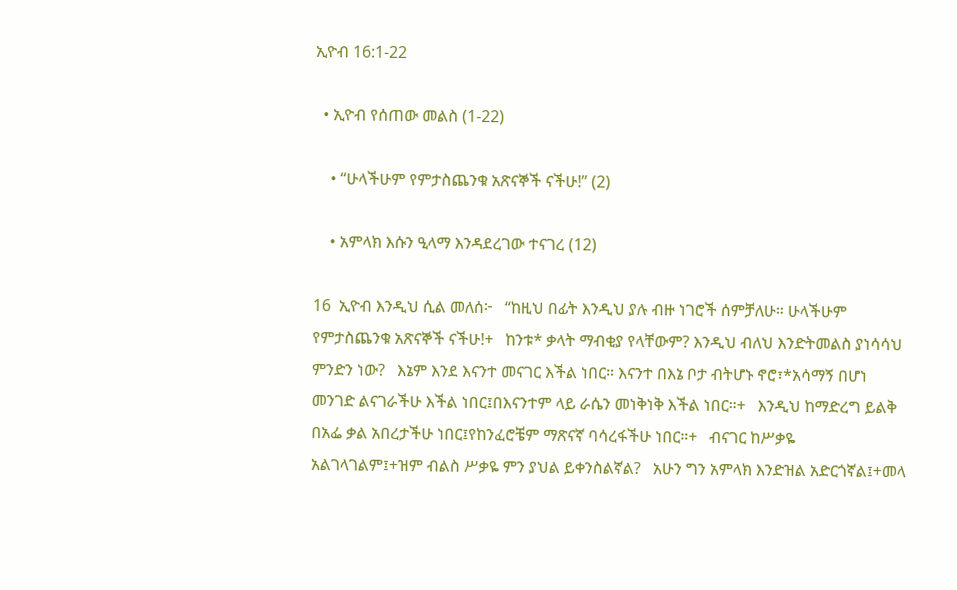ኢዮብ 16:1-22

  • ኢዮብ የሰጠው መልስ (1-22)

    • “ሁላችሁም የምታስጨንቁ አጽናኞች ናችሁ!” (2)

    • አምላክ እሱን ዒላማ እንዳደረገው ተናገረ (12)

16  ኢዮብ እንዲህ ሲል መለሰ፦   “ከዚህ በፊት እንዲህ ያሉ ብዙ ነገሮች ሰምቻለሁ። ሁላችሁም የምታስጨንቁ አጽናኞች ናችሁ!+   ከንቱ* ቃላት ማብቂያ የላቸውም? እንዲህ ብለህ እንድትመልስ ያነሳሳህ ምንድን ነው?   እኔም እንደ እናንተ መናገር እችል ነበር። እናንተ በእኔ ቦታ ብትሆኑ ኖሮ፣*አሳማኝ በሆነ መንገድ ልናገራችሁ እችል ነበር፤በእናንተም ላይ ራሴን መነቅነቅ እችል ነበር።+   እንዲህ ከማድረግ ይልቅ በአፌ ቃል አበረታችሁ ነበር፤የከንፈሮቼም ማጽናኛ ባሳረፋችሁ ነበር።+   ብናገር ከሥቃዬ አልገላገልም፤+ዝም ብልስ ሥቃዬ ምን ያህል ይቀንስልኛል?   አሁን ግን አምላክ እንድዝል አድርጎኛል፤+መላ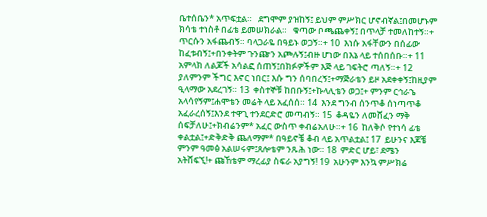ቤተሰቤን* አጥፍቷል።   ደግሞም ያዝከኝ፤ ይህም ምሥክር ሆኖብኛል፤በመሆኑም ክሳቴ ተነስቶ በፊቴ ይመሠክራል።   ቁጣው ቦጫጨቀኝ፤ በጥላቻ ተመለከተኝ።+ ጥርሱን አፋጨብኝ። ባላጋራዬ በዓይኑ ወጋኝ።+ 10  እነሱ አፋቸውን በሰፊው ከፈቱብኝ፤+በንቀትም ጉንጬን አጮሉኝ፤ብዙ ሆነው በእኔ ላይ ተሰበሰቡ።+ 11  አምላክ ለልጆች አሳልፎ ሰጠኝ፤በክፉዎችም እጅ ላይ ገፍትሮ ጣለኝ።+ 12  ያለምንም ችግር እኖር ነበር፤ እሱ ግን ሰባበረኝ፤+ማጅራቴን ይዞ አደቀቀኝ፤ከዚያም ዒላማው አደረገኝ። 13  ቀስተኞቹ ከበቡኝ፤+ኩላሊቴን ወጋ፤+ ምንም ርኅራኄ አላሳየኝም፤ሐሞቴን መሬት ላይ አፈሰሰ። 14  እንደ ግንብ ሰንጥቆ ሰነጣጥቆ አፈራረሰኝ፤እንደ ተዋጊ ተንደርድሮ መጣብኝ። 15  ቆዳዬን ለመሸፈን ማቅ ሰፍቻለሁ፤+ክብሬንም* አፈር ውስጥ ቀብሬአለሁ።+ 16  ከለቅሶ የተነሳ ፊቴ ቀልቷል፤+ድቅድቅ ጨለማም* በዓይኖቼ ቆብ ላይ አጥልቷል፤ 17  ይሁንና እጆቼ ምንም ዓመፅ አልሠሩም፤ጸሎቴም ንጹሕ ነው። 18  ምድር ሆይ፣ ደሜን አትሸፍኚ!+ ጩኸቴም ማረፊያ ስፍራ አያግኝ! 19  አሁንም እንኳ ምሥክሬ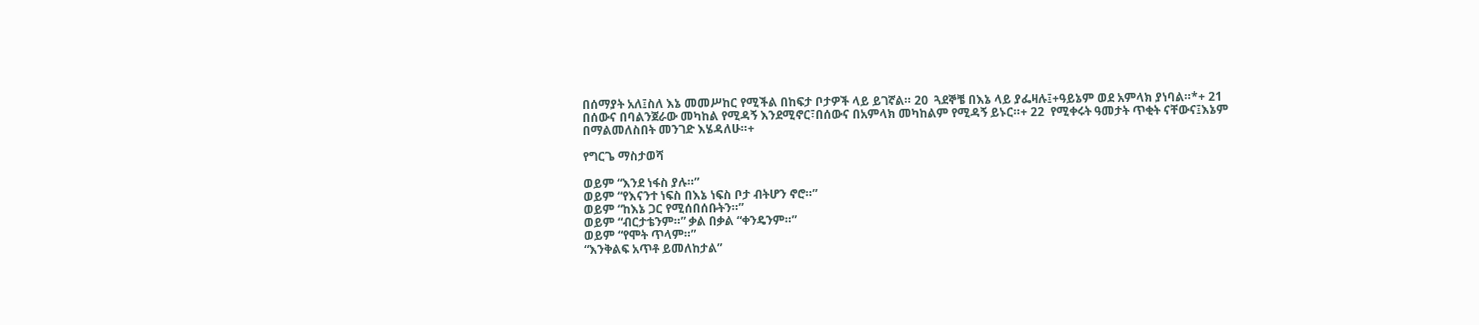በሰማያት አለ፤ስለ እኔ መመሥከር የሚችል በከፍታ ቦታዎች ላይ ይገኛል። 20  ጓደኞቼ በእኔ ላይ ያፌዛሉ፤+ዓይኔም ወደ አምላክ ያነባል።*+ 21  በሰውና በባልንጀራው መካከል የሚዳኝ እንደሚኖር፣በሰውና በአምላክ መካከልም የሚዳኝ ይኑር።+ 22  የሚቀሩት ዓመታት ጥቂት ናቸውና፤እኔም በማልመለስበት መንገድ እሄዳለሁ።+

የግርጌ ማስታወሻ

ወይም “እንደ ነፋስ ያሉ።”
ወይም “የእናንተ ነፍስ በእኔ ነፍስ ቦታ ብትሆን ኖሮ።”
ወይም “ከእኔ ጋር የሚሰበሰቡትን።”
ወይም “ብርታቴንም።” ቃል በቃል “ቀንዴንም።”
ወይም “የሞት ጥላም።”
“እንቅልፍ አጥቶ ይመለከታል”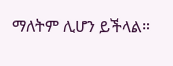ማለትም ሊሆን ይችላል።